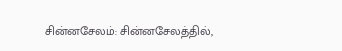சின்னசேலம்: சின்னசேலத்தில்,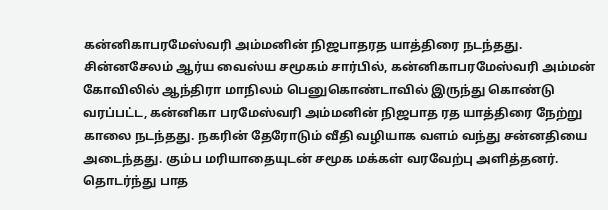கன்னிகாபரமேஸ்வரி அம்மனின் நிஜபாதரத யாத்திரை நடந்தது. சின்னசேலம் ஆர்ய வைஸ்ய சமூகம் சார்பில், கன்னிகாபரமேஸ்வரி அம்மன் கோவிலில் ஆந்திரா மாநிலம் பெனுகொண்டாவில் இருந்து கொண்டு வரப்பட்ட, கன்னிகா பரமேஸ்வரி அம்மனின் நிஜபாத ரத யாத்திரை நேற்று காலை நடந்தது. நகரின் தேரோடும் வீதி வழியாக வளம் வந்து சன்னதியை அடைந்தது. கும்ப மரியாதையுடன் சமூக மக்கள் வரவேற்பு அளித்தனர். தொடர்ந்து பாத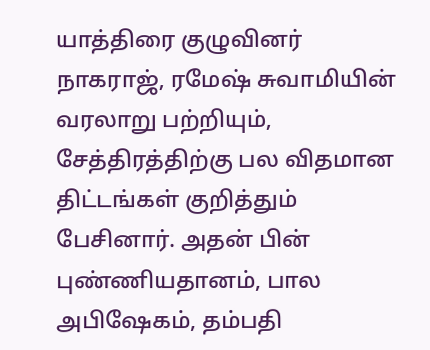யாத்திரை குழுவினர் நாகராஜ், ரமேஷ் சுவாமியின் வரலாறு பற்றியும், சேத்திரத்திற்கு பல விதமான திட்டங்கள் குறித்தும் பேசினார். அதன் பின் புண்ணியதானம், பால அபிஷேகம், தம்பதி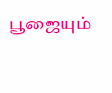பூஜையும்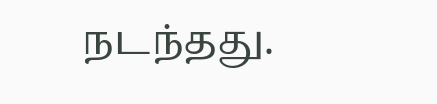நடந்தது.